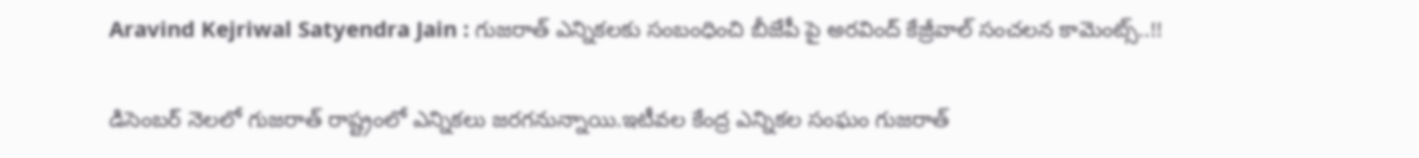Aravind Kejriwal Satyendra Jain : గుజరాత్ ఎన్నికలకు సంబంధించి బీజేపీ పై అరవింద్ కేజ్రీవాల్ సంచలన కామెంట్స్..!!

డిసెంబర్ నెలలో గుజరాత్ రాష్ట్రంలో ఎన్నికలు జరగనున్నాయి.ఇటీవల కేంద్ర ఎన్నికల సంఘం గుజరాత్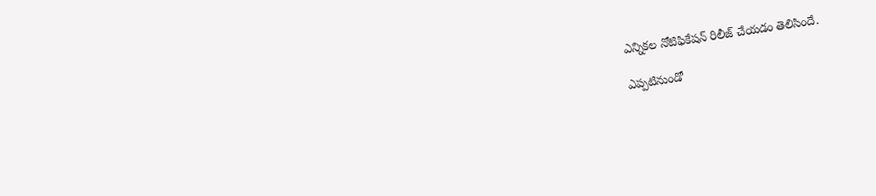ఎన్నికల నోటిఫికేషన్ రిలీజ్ చేయడం తెలిసిందే.

ఎప్పటినుండో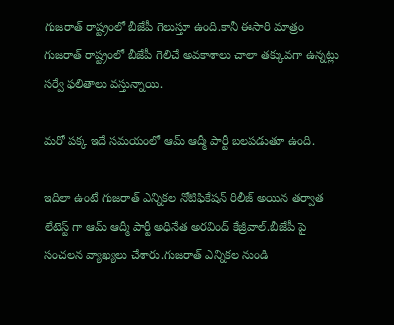గుజరాత్ రాష్ట్రంలో బీజేపీ గెలుస్తూ ఉంది.కానీ ఈసారి మాత్రం గుజరాత్ రాష్ట్రంలో బీజేపీ గెలిచే అవకాశాలు చాలా తక్కువగా ఉన్నట్లు సర్వే ఫలితాలు వస్తున్నాయి.

మరో పక్క ఇదే సమయంలో ఆమ్ ఆద్మీ పార్టీ బలపడుతూ ఉంది.

ఇదిలా ఉంటే గుజరాత్ ఎన్నికల నోటిఫికేషన్ రిలీజ్ అయిన తర్వాత లేటెస్ట్ గా ఆమ్ ఆద్మీ పార్టీ అధినేత అరవింద్ కేజ్రీవాల్.బీజేపీ పై సంచలన వ్యాఖ్యలు చేశారు.గుజరాత్ ఎన్నికల నుండి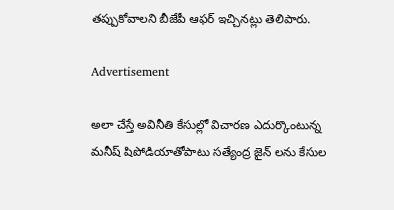తప్పుకోవాలని బీజేపీ ఆఫర్ ఇచ్చినట్లు తెలిపారు.

Advertisement

అలా చేస్తే అవినీతి కేసుల్లో విచారణ ఎదుర్కొంటున్న మనీష్ షిపోడియాతోపాటు సత్యేంద్ర జైన్ లను కేసుల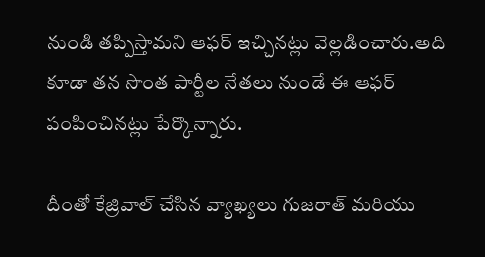నుండి తప్పిస్తామని ఆఫర్ ఇచ్చినట్లు వెల్లడించారు.అది కూడా తన సొంత పార్టీల నేతలు నుండే ఈ ఆఫర్ పంపించినట్లు పేర్కొన్నారు.

దీంతో కేజ్రివాల్ చేసిన వ్యాఖ్యలు గుజరాత్ మరియు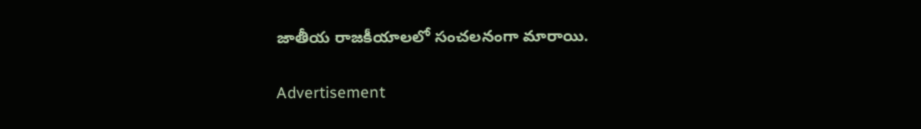జాతీయ రాజకీయాలలో సంచలనంగా మారాయి.

Advertisement